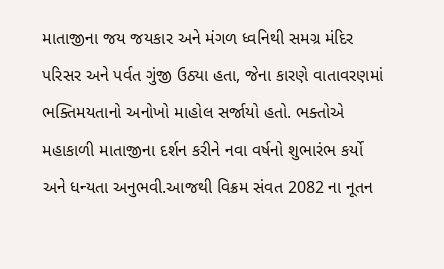માતાજીના જય જયકાર અને મંગળ ધ્વનિથી સમગ્ર મંદિર પરિસર અને પર્વત ગુંજી ઉઠ્યા હતા, જેના કારણે વાતાવરણમાં ભક્તિમયતાનો અનોખો માહોલ સર્જાયો હતો. ભક્તોએ મહાકાળી માતાજીના દર્શન કરીને નવા વર્ષનો શુભારંભ કર્યો અને ધન્યતા અનુભવી.આજથી વિક્રમ સંવત 2082 ના નૂતન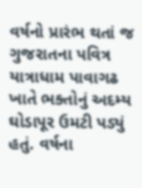વર્ષનો પ્રારંભ થતાં જ ગુજરાતના પવિત્ર યાત્રાધામ પાવાગઢ ખાતે ભક્તોનું અદમ્ય ઘોડાપૂર ઉમટી પડ્યું હતું. વર્ષના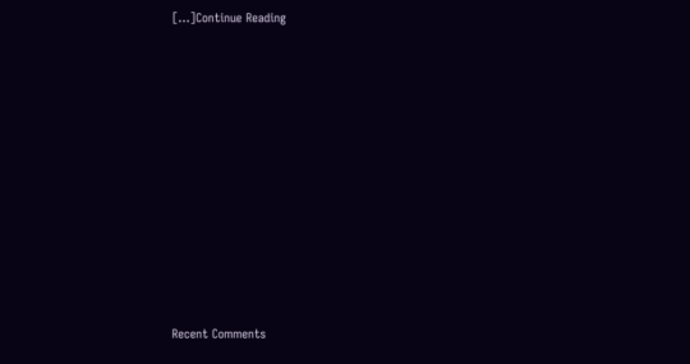[…]Continue Reading
















Recent Comments